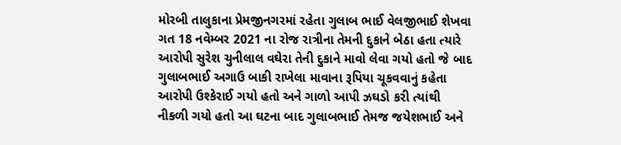મોરબી તાલુકાના પ્રેમજીનગરમાં રહેતા ગુલાબ ભાઈ વેલજીભાઈ શેખવા ગત 18 નવેમ્બર 2021 ના રોજ રાત્રીના તેમની દુકાને બેઠા હતા ત્યારે આરોપી સુરેશ ચુનીલાલ વઘેરા તેની દુકાને માવો લેવા ગયો હતો જે બાદ ગુલાબભાઈ અગાઉ બાકી રાખેલા માવાના રૂપિયા ચૂકવવાનું કહેતા આરોપી ઉશ્કેરાઈ ગયો હતો અને ગાળો આપી ઝઘડો કરી ત્યાંથી નીકળી ગયો હતો આ ઘટના બાદ ગુલાબભાઈ તેમજ જયેશભાઈ અને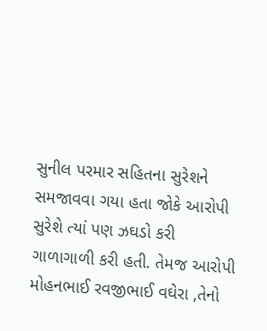સુનીલ પરમાર સહિતના સુરેશને સમજાવવા ગયા હતા જોકે આરોપી સુરેશે ત્યાં પણ ઝઘડો કરી ગાળાગાળી કરી હતી. તેમજ આરોપી મોહનભાઈ રવજીભાઈ વઘેરા ,તેનો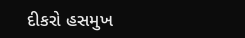દીકરો હસમુખ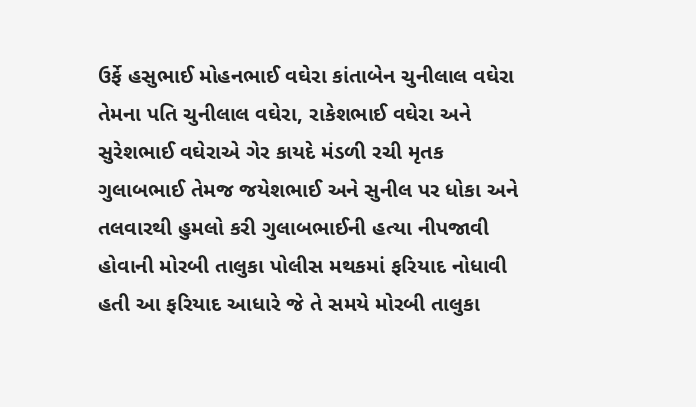ઉર્ફે હસુભાઈ મોહનભાઈ વઘેરા કાંતાબેન ચુનીલાલ વઘેરા તેમના પતિ ચુનીલાલ વઘેરા, રાકેશભાઈ વઘેરા અને સુરેશભાઈ વઘેરાએ ગેર કાયદે મંડળી રચી મૃતક ગુલાબભાઈ તેમજ જયેશભાઈ અને સુનીલ પર ધોકા અને તલવારથી હુમલો કરી ગુલાબભાઈની હત્યા નીપજાવી હોવાની મોરબી તાલુકા પોલીસ મથકમાં ફરિયાદ નોધાવી હતી આ ફરિયાદ આધારે જે તે સમયે મોરબી તાલુકા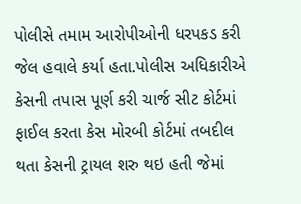પોલીસે તમામ આરોપીઓની ધરપકડ કરી જેલ હવાલે કર્યા હતા.પોલીસ અધિકારીએ કેસની તપાસ પૂર્ણ કરી ચાર્જ સીટ કોર્ટમાં ફાઈલ કરતા કેસ મોરબી કોર્ટમાં તબદીલ થતા કેસની ટ્રાયલ શરુ થઇ હતી જેમાં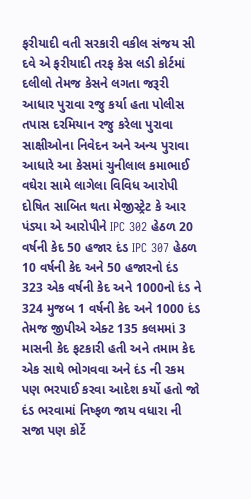ફરીયાદી વતી સરકારી વકીલ સંજય સી દવે એ ફરીયાદી તરફ કેસ લડી કોર્ટમાં દલીલો તેમજ કેસને લગતા જરૂરી આધાર પુરાવા રજુ કર્યા હતા પોલીસ તપાસ દરમિયાન રજુ કરેલા પુરાવા સાક્ષીઓના નિવેદન અને અન્ય પુરાવા આધારે આ કેસમાં ચુનીલાલ કમાભાઈ વઘેરા સામે લાગેલા વિવિધ આરોપી દોષિત સાબિત થતા મેજીસ્ટ્રેટ કે આર પંડ્યા એ આરોપીને IPC 302 હેઠળ 20 વર્ષની કેદ 50 હજાર દંડ IPC 307 હેઠળ 10 વર્ષની કેદ અને 50 હજારનો દંડ 323 એક વર્ષની કેદ અને 1000નો દંડ ને 324 મુજબ 1 વર્ષની કેદ અને 1000 દંડ તેમજ જીપીએ એક્ટ 135 કલમમાં 3 માસની કેદ ફટકારી હતી અને તમામ કેદ એક સાથે ભોગવવા અને દંડ ની રકમ પણ ભરપાઈ કરવા આદેશ કર્યો હતો જો દંડ ભરવામાં નિષ્ફળ જાય વધારા ની સજા પણ કોર્ટે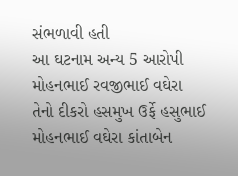સંભળાવી હતી
આ ઘટનામ અન્ય 5 આરોપી મોહનભાઈ રવજીભાઈ વઘેરા તેનો દીકરો હસમુખ ઉર્ફે હસુભાઈ મોહનભાઈ વઘેરા કાંતાબેન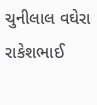ચુનીલાલ વઘેરા રાકેશભાઈ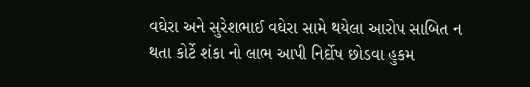વઘેરા અને સુરેશભાઈ વઘેરા સામે થયેલા આરોપ સાબિત ન થતા કોર્ટે શંકા નો લાભ આપી નિર્દોષ છોડવા હુકમ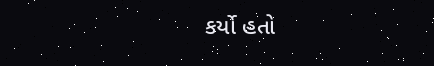કર્યો હતો